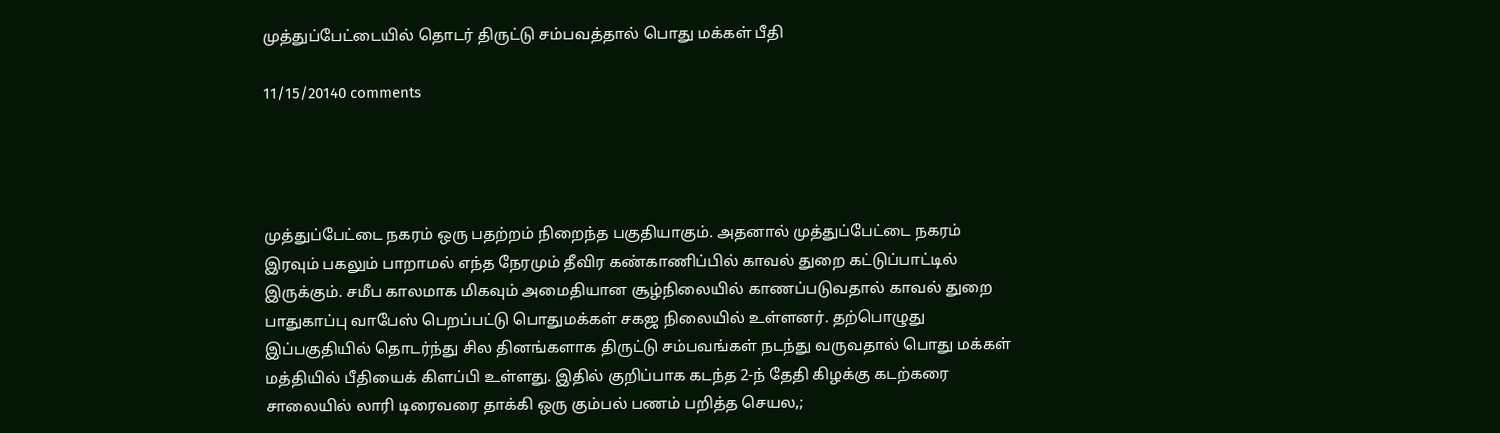முத்துப்பேட்டையில் தொடர் திருட்டு சம்பவத்தால் பொது மக்கள் பீதி

11/15/20140 comments




முத்துப்பேட்டை நகரம் ஒரு பதற்றம் நிறைந்த பகுதியாகும். அதனால் முத்துப்பேட்டை நகரம் இரவும் பகலும் பாறாமல் எந்த நேரமும் தீவிர கண்காணிப்பில் காவல் துறை கட்டுப்பாட்டில் இருக்கும். சமீப காலமாக மிகவும் அமைதியான சூழ்நிலையில் காணப்படுவதால் காவல் துறை பாதுகாப்பு வாபேஸ் பெறப்பட்டு பொதுமக்கள் சகஜ நிலையில் உள்ளனர். தற்பொழுது இப்பகுதியில் தொடர்ந்து சில தினங்களாக திருட்டு சம்பவங்கள் நடந்து வருவதால் பொது மக்கள் மத்தியில் பீதியைக் கிளப்பி உள்ளது. இதில் குறிப்பாக கடந்த 2-ந் தேதி கிழக்கு கடற்கரை சாலையில் லாரி டிரைவரை தாக்கி ஒரு கும்பல் பணம் பறித்த செயல,;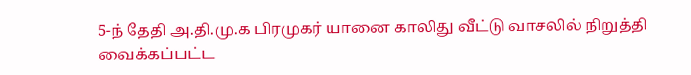5-ந் தேதி அ.தி.மு.க பிரமுகர் யானை காலிது வீட்டு வாசலில் நிறுத்தி வைக்கப்பட்ட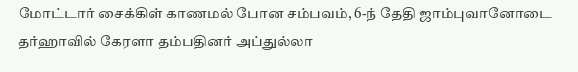மோட்டார் சைக்கிள் காணமல் போன சம்பவம், 6-ந் தேதி ஜாம்புவானோடை தர்ஹாவில் கேரளா தம்பதினர் அப்துல்லா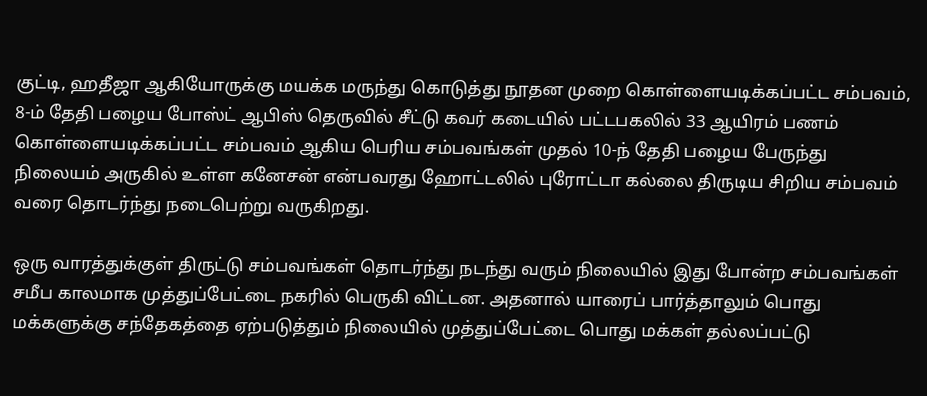குட்டி, ஹதீஜா ஆகியோருக்கு மயக்க மருந்து கொடுத்து நூதன முறை கொள்ளையடிக்கப்பட்ட சம்பவம், 8-ம் தேதி பழைய போஸ்ட் ஆபிஸ் தெருவில் சீட்டு கவர் கடையில் பட்டபகலில் 33 ஆயிரம் பணம் கொள்ளையடிக்கப்பட்ட சம்பவம் ஆகிய பெரிய சம்பவங்கள் முதல் 10-ந் தேதி பழைய பேருந்து நிலையம் அருகில் உள்ள கனேசன் என்பவரது ஹோட்டலில் புரோட்டா கல்லை திருடிய சிறிய சம்பவம் வரை தொடர்ந்து நடைபெற்று வருகிறது.

ஒரு வாரத்துக்குள் திருட்டு சம்பவங்கள் தொடர்ந்து நடந்து வரும் நிலையில் இது போன்ற சம்பவங்கள் சமீப காலமாக முத்துப்பேட்டை நகரில் பெருகி விட்டன. அதனால் யாரைப் பார்த்தாலும் பொது மக்களுக்கு சந்தேகத்தை ஏற்படுத்தும் நிலையில் முத்துப்பேட்டை பொது மக்கள் தல்லப்பட்டு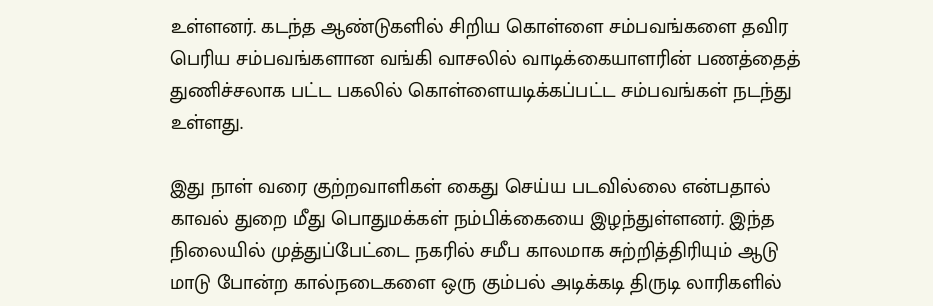உள்ளனர். கடந்த ஆண்டுகளில் சிறிய கொள்ளை சம்பவங்களை தவிர பெரிய சம்பவங்களான வங்கி வாசலில் வாடிக்கையாளரின் பணத்தைத் துணிச்சலாக பட்ட பகலில் கொள்ளையடிக்கப்பட்ட சம்பவங்கள் நடந்து உள்ளது.

இது நாள் வரை குற்றவாளிகள் கைது செய்ய படவில்லை என்பதால் காவல் துறை மீது பொதுமக்கள் நம்பிக்கையை இழந்துள்ளனர். இந்த நிலையில் முத்துப்பேட்டை நகரில் சமீப காலமாக சுற்றித்திரியும் ஆடு மாடு போன்ற கால்நடைகளை ஒரு கும்பல் அடிக்கடி திருடி லாரிகளில்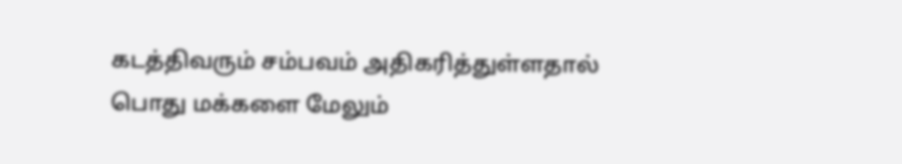கடத்திவரும் சம்பவம் அதிகரித்துள்ளதால் பொது மக்களை மேலும்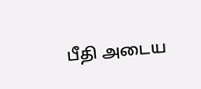பீதி அடைய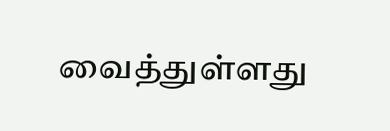வைத்துள்ளது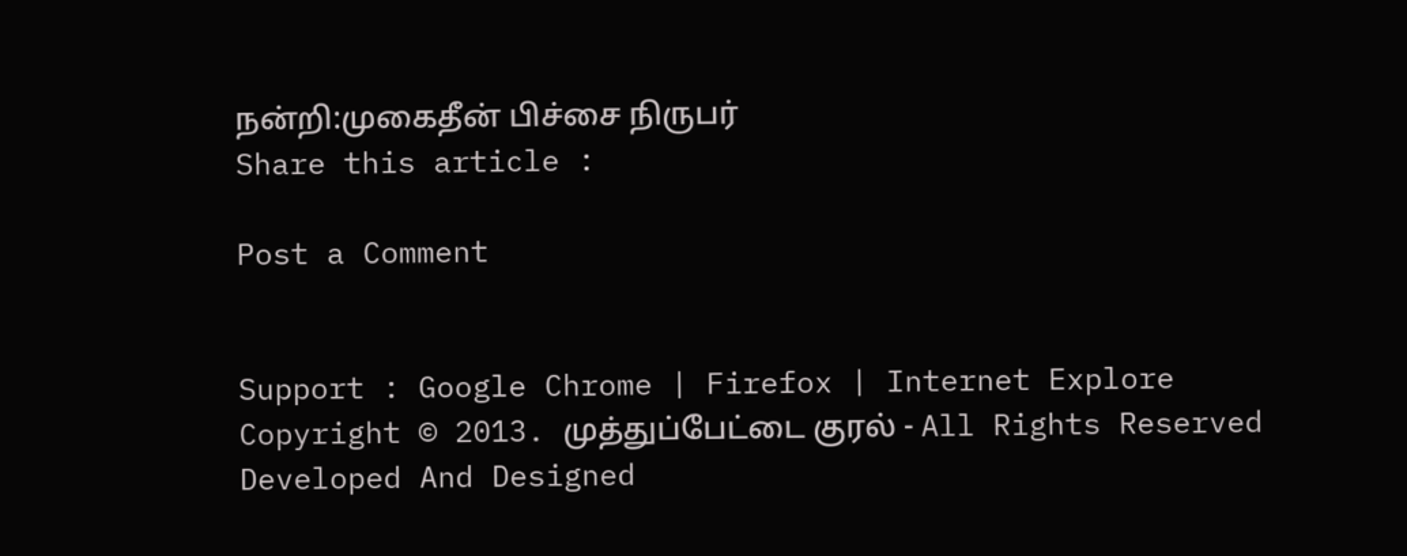நன்றி:முகைதீன் பிச்சை நிருபர்
Share this article :

Post a Comment


Support : Google Chrome | Firefox | Internet Explore
Copyright © 2013. முத்துப்பேட்டை குரல் - All Rights Reserved
Developed And Designed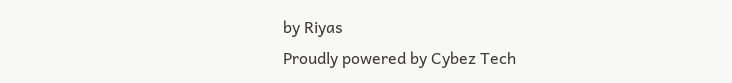by Riyas
Proudly powered by Cybez Tech